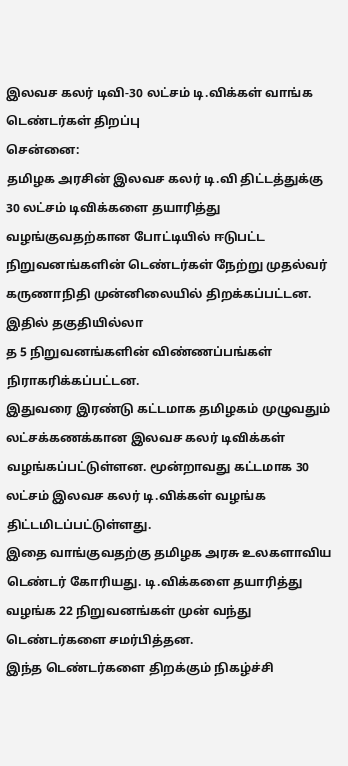இலவச கலர் டிவி-30 லட்சம் டி.விக்கள் வாங்க டெண்டர்கள் திறப்பு
சென்னை:
தமிழக அரசின் இலவச கலர் டி.வி திட்டத்துக்கு 30 லட்சம் டிவிக்களை தயாரித்து வழங்குவதற்கான போட்டியில் ஈடுபட்ட நிறுவனங்களின் டெண்டர்கள் நேற்று முதல்வர் கருணாநிதி முன்னிலையில் திறக்கப்பட்டன.
இதில் தகுதியில்லா
த 5 நிறுவனங்களின் விண்ணப்பங்கள் நிராகரிக்கப்பட்டன.
இதுவரை இரண்டு கட்டமாக தமிழகம் முழுவதும் லட்சக்கணக்கான இலவச கலர் டிவிக்கள் வழங்கப்பட்டுள்ளன. மூன்றாவது கட்டமாக 30 லட்சம் இலவச கலர் டி.விக்கள் வழங்க திட்டமிடப்பட்டுள்ளது.
இதை வாங்குவதற்கு தமிழக அரசு உலகளாவிய டெண்டர் கோரியது. டி.விக்களை தயாரித்து வழங்க 22 நிறுவனங்கள் முன் வந்து டெண்டர்களை சமர்பித்தன.
இந்த டெண்டர்களை திறக்கும் நிகழ்ச்சி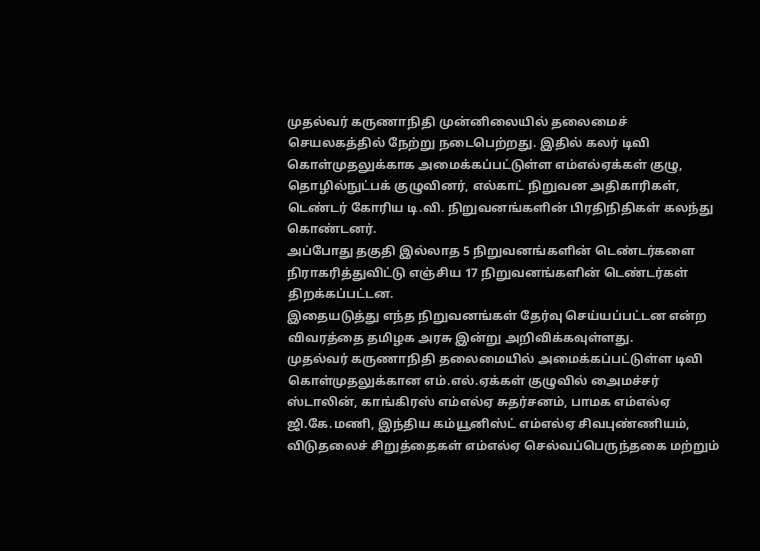முதல்வர் கருணாநிதி முன்னிலையில் தலைமைச் செயலகத்தில் நேற்று நடைபெற்றது. இதில் கலர் டிவி கொள்முதலுக்காக அமைக்கப்பட்டுள்ள எம்எல்ஏக்கள் குழு, தொழில்நுட்பக் குழுவினர், எல்காட் நிறுவன அதிகாரிகள், டெண்டர் கோரிய டி.வி. நிறுவனங்களின் பிரதிநிதிகள் கலந்து கொண்டனர்.
அப்போது தகுதி இல்லாத 5 நிறுவனங்களின் டெண்டர்களை நிராகரித்துவிட்டு எஞ்சிய 17 நிறுவனங்களின் டெண்டர்கள் திறக்கப்பட்டன.
இதையடுத்து எந்த நிறுவனங்கள் தேர்வு செய்யப்பட்டன என்ற விவரத்தை தமிழக அரசு இன்று அறிவிக்கவுள்ளது.
முதல்வர் கருணாநிதி தலைமையில் அமைக்கப்பட்டுள்ள டிவி கொள்முதலுக்கான எம்.எல்.ஏக்கள் குழுவில் அைமச்சர் ஸ்டாலின், காங்கிரஸ் எம்எல்ஏ சுதர்சனம், பாமக எம்எல்ஏ ஜி.கே.மணி, இந்திய கம்யூனிஸ்ட் எம்எல்ஏ சிவபுண்ணியம், விடுதலைச் சிறுத்தைகள் எம்எல்ஏ செல்வப்பெருந்தகை மற்றும்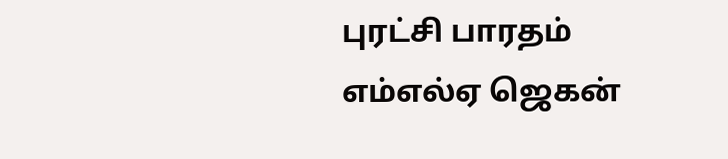புரட்சி பாரதம் எம்எல்ஏ ஜெகன்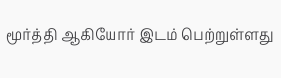மூர்த்தி ஆகியோர் இடம் பெற்றுள்ளது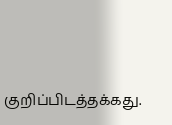குறிப்பிடத்தக்கது.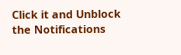Click it and Unblock the Notifications